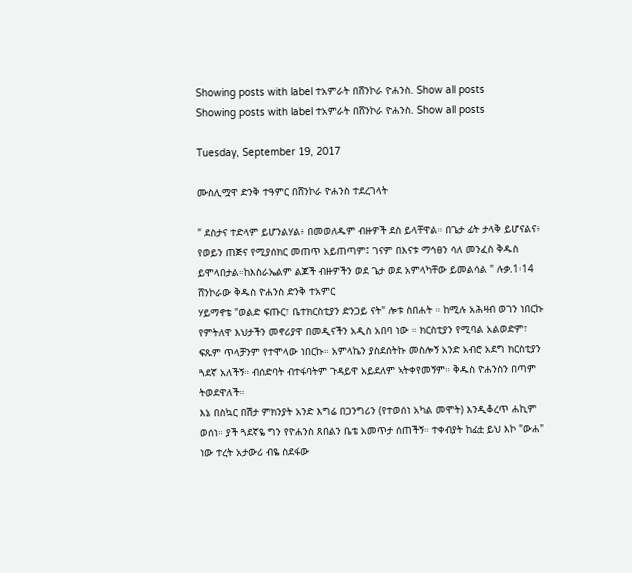Showing posts with label ተአምራት በሸንኮራ ዮሐንስ. Show all posts
Showing posts with label ተአምራት በሸንኮራ ዮሐንስ. Show all posts

Tuesday, September 19, 2017

ሙስሊሟዋ ድንቅ ተዓምር በሸንኮራ ዮሐንስ ተደረገላት

" ደስታና ተድላም ይሆንልሃል፥ በመወለዱም ብዙዎች ደስ ይላቸዋል። በጌታ ፊት ታላቅ ይሆናልና፥ የወይን ጠጅና የሚያሰክር መጠጥ አይጠጣም፤ ገናም በእናቱ ማኅፀን ሳለ መንፈስ ቅዱስ ይሞላበታል።ከእስራኤልም ልጆች ብዙዎችን ወደ ጌታ ወደ አምላካቸው ይመልሳል " ሉቃ.1፡14
ሸንኮራው ቅዱስ ዮሐንስ ድንቅ ተአምር
ሃይማኖቴ "ወልድ ፍጡር፣ ቤተክርስቲያን ድንጋይ ናት" ሎቱ ስበሐት ። ከሚሉ አሕዛብ ወገን ነበርኩ የምትለዋ እህታችን መኖሪያዋ በመዲናችን አዲስ አበባ ነው ። ክርስቲያን የሚባል አልወድም፣ ፍጹም ጥላቻንም የተሞላው ነበርኩ። አምላኬን ያስደሰትኩ መስሎኝ አንድ አብሮ አደግ ክርስቲያን ጓደኛ አለችኝ። ብሰድባት ብተፋባትም ጉዳይዋ አይደለም ኣትቀየመኝም። ቅዱስ ዮሐንስን በጣም ትወደዋለች።
እኔ በስኳር በሽታ ምክንያት አንድ እግሬ በጋንግሪን (የተወሰነ አካል መሞት) እንዲቆረጥ ሐኪም ወሰነ። ያች ጓደኛዬ ግን የዮሐንስ ጸበልን ቤቴ አመጥታ ሰጠችኝ። ተቀብያት ከፊቷ ይህ እኮ "ውሐ" ነው ተረት አታውሪ ብዬ ስደፋው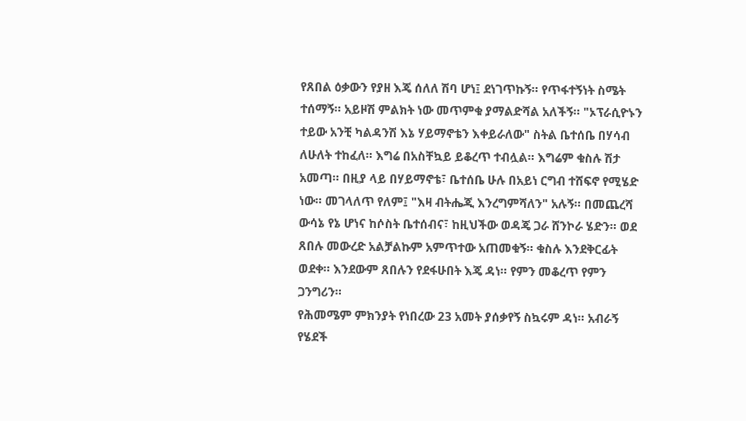የጸበል ዕቃውን የያዘ እጄ ሰለለ ሽባ ሆነ፤ ደነገጥኩኝ። የጥፋተኝነት ስሜት ተሰማኝ። አይዞሽ ምልክት ነው መጥምቁ ያማልድሻል አለችኝ። "ኦፕራሲዮኑን ተይው አንቺ ካልዳንሽ እኔ ሃይማኖቴን እቀይራለው" ስትል ቤተሰቤ በሃሳብ ለሁለት ተከፈለ። እግሬ በአስቸኳይ ይቆረጥ ተብሏል። እግሬም ቁስሉ ሽታ አመጣ። በዚያ ላይ በሃይማኖቴ፣ ቤተሰቤ ሁሉ በአይነ ርግብ ተሸፍኖ የሚሄድ ነው። መገላለጥ የለም፤ "እዛ ብትሔጂ እንረግምሻለን" አሉኝ። በመጨረሻ ውሳኔ የኔ ሆነና ከሶስት ቤተሰብና፣ ከዚህችው ወዳጄ ጋራ ሸንኮራ ሄድን። ወደ ጸበሉ መውረድ አልቻልኩም አምጥተው አጠመቁኝ። ቁስሉ እንደቅርፊት ወደቀ። እንደውም ጸበሉን የደፋሁበት እጄ ዳነ። የምን መቆረጥ የምን ጋንግሪን።
የሕመሜም ምክንያት የነበረው 23 አመት ያሰቃየኝ ስኳሩም ዳነ። አብራኝ የሄደች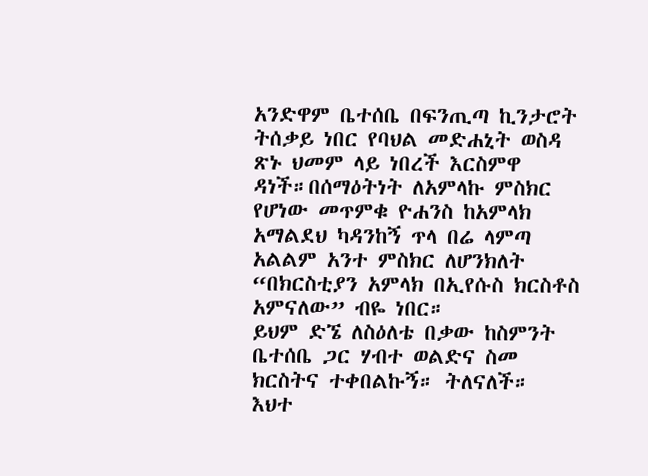አንድዋም ቤተሰቤ በፍንጢጣ ኪንታሮት ትሰቃይ ነበር የባህል መድሐኒት ወስዳ ጽኑ ህመም ላይ ነበረች እርስምዋ ዳነች።በሰማዕትነት ለአምላኩ ምስክር የሆነው መጥምቁ ዮሐንስ ከአምላክ አማልደህ ካዳንከኝ ጥላ በሬ ላምጣ አልልም አንተ ምስክር ለሆንክለት “በክርስቲያን አምላክ በኢየሱስ ክርስቶስ አምናለው” ብዬ ነበር።
ይህም ድኜ ለስዕለቴ በቃው ከስምንት ቤተሰቤ ጋር ሃብተ ወልድና ስመ ክርስትና ተቀበልኩኝ። ትለናለች።
እህተ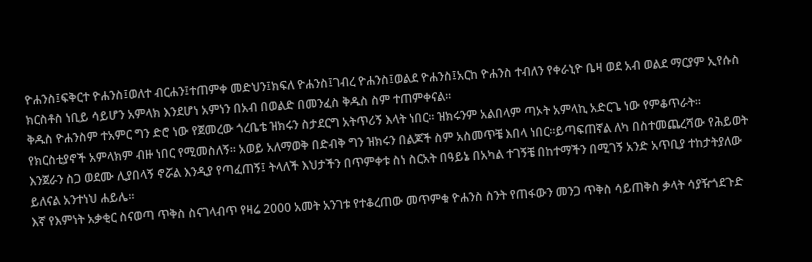ዮሐንስ፤ፍቅርተ ዮሐንስ፤ወለተ ብርሐን፤ተጠምቀ መድህን፤ክፍለ ዮሐንስ፤ገብረ ዮሐንስ፤ወልደ ዮሐንስ፤አርከ ዮሐንስ ተብለን የቀራኒዮ ቤዛ ወደ አብ ወልደ ማርያም ኢየሱስ ክርስቶስ ነቢይ ሳይሆን አምላክ እንደሆነ አምነን በአብ በወልድ በመንፈስ ቅዱስ ስም ተጠምቀናል።
ቅዱስ ዮሐንስም ተአምር ግን ድሮ ነው የጀመረው ጎረቤቴ ዝክሩን ስታደርግ አትጥሪኝ እላት ነበር። ዝክሩንም አልበላም ጣኦት አምላኪ አድርጌ ነው የምቆጥራት። የክርስቲያኖች አምላክም ብዙ ነበር የሚመስለኝ። አወይ አለማወቅ በድብቅ ግን ዝክሩን በልጆች ስም አስመጥቼ እበላ ነበር።ይጣፍጠኛል ለካ በስተመጨረሻው የሕይወት እንጀራን ስጋ ወደሙ ሊያበላኝ ኖሯል እንዲያ የጣፈጠኝ፤ ትላለች እህታችን በጥምቀቱ ስነ ስርአት በዓይኔ በአካል ተገኝቼ በከተማችን በሚገኝ አንድ አጥቢያ ተከታትያለው ይለናል አንተነህ ሐይሌ።
እኛ የእምነት አቃቂር ስናወጣ ጥቅስ ስናገላብጥ የዛሬ 2000 አመት አንገቱ የተቆረጠው መጥምቁ ዮሐንስ ስንት የጠፋውን መንጋ ጥቅስ ሳይጠቅስ ቃላት ሳያዥጎደጉድ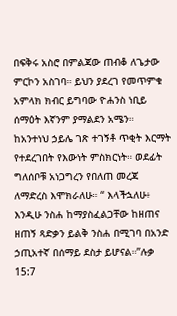በፍቅሩ አስሮ በምልጃው ጠብቆ ለጌታው ምርኮን አስገባ። ይህን ያደረገ የመጥምቁ አምላክ ክብር ይግባው ዮሐንስ ነቢይ ሰማዕት እኛንም ያማልደን አሜን።
ከአንተነህ ኃይሌ ገጽ ተገኝቶ ጥቂት እርማት የተደረገበት የእውነት ምስክርነት። ወደፊት ግለሰቦቹ አነጋግረን የበለጠ መረጃ ለማድረስ እሞክራለሁ። “ እላችኋለሁ፥ እንዲሁ ንስሐ ከማያስፈልጋቸው ከዘጠና ዘጠኝ ጻድቃን ይልቅ ንስሐ በሚገባ በአንድ ኃጢአተኛ በሰማይ ደስታ ይሆናል።”ሉቃ 15:7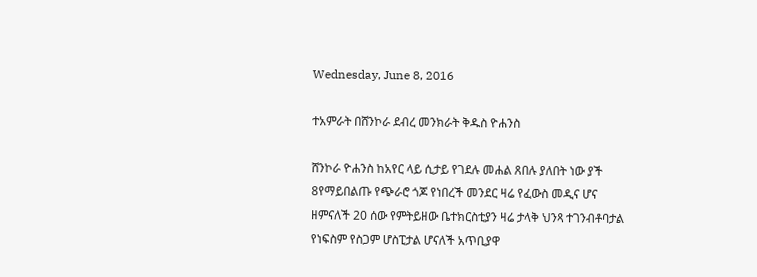Wednesday, June 8, 2016

ተአምራት በሸንኮራ ደብረ መንክራት ቅዱስ ዮሐንስ

ሸንኮራ ዮሐንስ ከአየር ላይ ሲታይ የገደሉ መሐል ጸበሉ ያለበት ነው ያች 8የማይበልጡ የጭራሮ ጎጆ የነበረች መንደር ዛሬ የፈውስ መዲና ሆና ዘምናለች 20 ሰው የምትይዘው ቤተክርስቲያን ዛሬ ታላቅ ህንጻ ተገንብቶባታል የነፍስም የስጋም ሆስፒታል ሆናለች አጥቢያዋ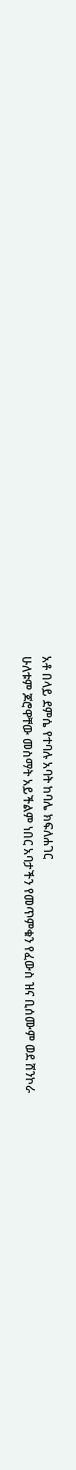አቶ በላይ ደምሴ የተባሉ አባት ከባሌ ክፍለሐገር
ሁለቱም ጆሮዋቸው መስማት አይችልም ነበር አባታችን የመጥምቁን የፈውስ ዝና ቢሰሙም ወደ ሸንኮራ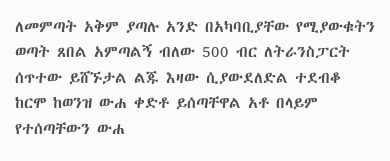ለመምጣት አቅም ያጣሉ አንድ በአካባቢያቸው የሚያውቁትን ወጣት ጸበል አምጣልኝ ብለው 500 ብር ለትራንስፓርት ሰጥተው ይሸኙታል ልጁ እዛው ሲያውደለድል ተደብቆ ከርሞ ከወንዝ ውሐ ቀድቶ ይሰጣቸዋል አቶ በላይም የተሰጣቸውን ውሐ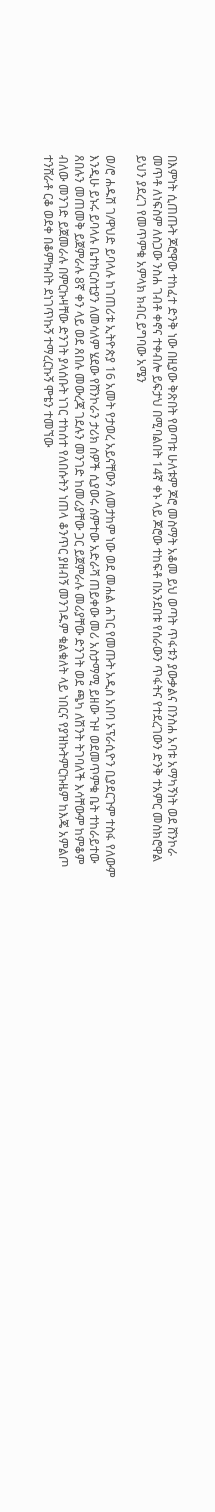በእምነት ሲጠጡት ጆሮዋው ተከፈተ ድንቅ ነው በዚያው ቅጽበት የወጣቱ ሁለቱም ጆሮ መስማት አቆመ ይህ ወጣት ጥፋቱን ያውቃልና በንስሐ አባቱ አማካኝነት ወደ ሸንኮራ መጥቶ ለነፍስም ለስጋው ንስሐ ገብቶ ቀኖና ተቀብሎ ይፍታህ በሚባልበት 14ኛ ቀኑ ላይ ጆሮው ተከፍቶ በአንደበቱ የሰራውን ጥፋትና የተደረገውን ድንቅ ተአምር መስክሮዋል ይህን ያደረገ የመጥምቁ አምላክ ክብር ይግባው አሜን

ወ/ሮ ሐዱሽ ገ/ዋህድ ይባላሉ ከገጠሪቱ ኢትዮጵያ 16 አመት የታወረ አይናቸውን ለመታከም ነው ወደ መሐል ሐገር የመጡት አዲስ አበባ ኦፕራሲዮን ቢያደርጉም ተስፋ የለውም እንዲሁ ይኑሩ ይባላሉ ቤተክርስቲያን ለመሳለም ሄደው የሸንኮራን ታሪክ ሰዎች ሲያወሩ ሰምተው አድራሻ ጠይቀው መሪ አስታማሚ ይዘው ጉዞ ወደመጥምቁ ቤት ተከራይተው ጸበሉን መጠመቅ ይጀምራሉ 8ኛ ቀን ላይ ወደ ጸበሉ መውረጃ ገደሉን መንገድ ከመሪያቸው ጋር ይጀምራሉ መሪያቸው ድንገት ወደ ጫካ ለሽንት ትገባለች እሳቸውም ከምቆም ብለው መንገድ ይጀመራሉ በምርኩዛቸው ድንገት ያላሰቡት ነገር ተከሰተ የለበሱትን ነጠላ ቆንጥር ያዘብኝ መንገዱም ቁልቁለት ላይ ነበርና የያዝኩትምርኩዜም ከእጄ አምልጦ ተንሸራቶ ርቆ ወደቀ በቆምኩበት ደነገጥኩኝ ተማረርኩኝ ሞቴን ተመኘው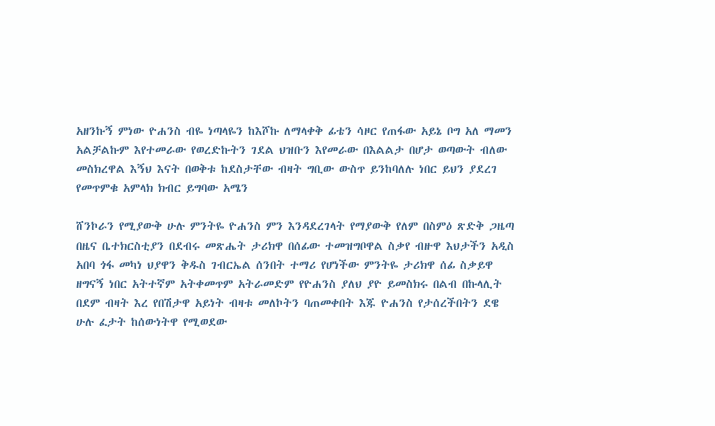አዘንኩኝ ምነው ዮሐንስ ብዬ ነጣላዬን ከእሾኩ ለማላቀቅ ፊቴን ሳዞር የጠፋው አይኔ ቦግ አለ ማመን አልቻልኩም እየተመራው የወረድኩትን ገደል ህዝቡን እየመራው በእልልታ በሆታ ወጣውት ብለው መስክረዋል እኝህ እናት በወቅቱ ከደስታቸው ብዛት ግቢው ውስጥ ይንከባለሉ ነበር ይህን ያደረገ የመጥምቁ አምላክ ክብር ይግባው አሜን

ሸንኮራን የሚያውቅ ሁሉ ምንትዬ ዮሐንስ ምን እንዳደረገላት የማያውቅ የለም በስምዕ ጽድቅ ጋዜጣ በዜና ቤተክርስቲያን በደብሩ መጽሔት ታሪክዋ በሰፊው ተመዝግቦዋል ስቃየ ብዙዋ እህታችን አዲስ አበባ ጎፋ መካነ ህያዋን ቅዱስ ገብርኤል ሰንበት ተማሪ የሆነችው ምንትዬ ታሪክዋ ሰፊ ስቃይዋ ዘግናኝ ነበር አትተኛም አትቀመጥም አትራመድም የዮሐንስ ያለህ ያዮ ይመስክሩ በልብ በኩላሊት በደም ብዛት እረ የበሽታዋ አይነት ብዛቱ መለኮትን ባጠመቀበት እጁ ዮሐንስ የታሰረችበትን ደዌ ሁሉ ፈታት ከሰውነትዋ የሚወደው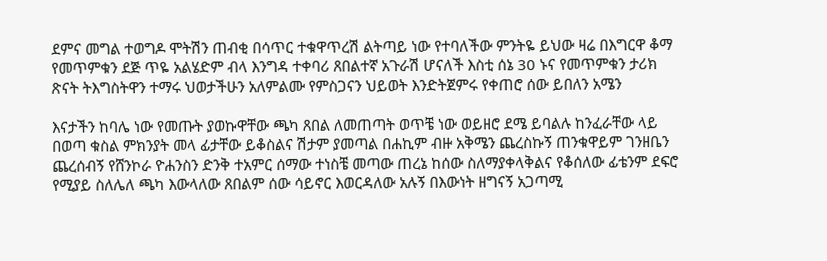ደምና መግል ተወግዶ ሞትሽን ጠብቂ በሳጥር ተቁዋጥረሽ ልትጣይ ነው የተባለችው ምንትዬ ይህው ዛሬ በእግርዋ ቆማ የመጥምቁን ደጅ ጥዬ አልሄድም ብላ እንግዳ ተቀባሪ ጸበልተኛ አጉራሽ ሆናለች እስቲ ሰኔ 30 ኑና የመጥምቁን ታሪክ ጽናት ትእግስትዋን ተማሩ ህወታችሁን አለምልሙ የምስጋናን ህይወት እንድትጀምሩ የቀጠሮ ሰው ይበለን አሜን

እናታችን ከባሌ ነው የመጡት ያወኩዋቸው ጫካ ጸበል ለመጠጣት ወጥቼ ነው ወይዘሮ ደሜ ይባልሉ ከንፈራቸው ላይ በወጣ ቁስል ምክንያት መላ ፊታቸው ይቆስልና ሽታም ያመጣል በሐኪም ብዙ አቅሜን ጨረስኩኝ ጠንቁዋይም ገንዘቤን ጨረሰብኝ የሸንኮራ ዮሐንስን ድንቅ ተአምር ሰማው ተነስቼ መጣው ጠረኔ ከሰው ስለማያቀላቅልና የቆሰለው ፊቴንም ደፍሮ የሚያይ ስለሌለ ጫካ እውላለው ጸበልም ሰው ሳይኖር እወርዳለው አሉኝ በእውነት ዘግናኝ አጋጣሚ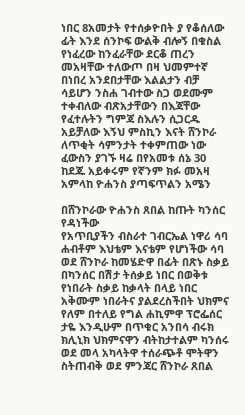ነበር 8አመታት የተሰቃዮበት ያ የቆሰለው ፊት እንደ ሰንኮፍ ውልቅ ብሎኝ በቁስል የነፈረው ከንፈራቸው ደርቆ ጠረን መአዛቸው ተለውጦ በዛ ህመምተኛ በነበረ አንደበታቸው እልልታን ብቻ ሳይሆን ንስሐ ገብተው ስጋ ወደሙም ተቀብለው ብጽአታቸውን በእጃቸው የፈተሉትን ግምጃ ስእሉን ሲጋርዱ አይቻለው እኝህ ምስኪን እናት ሸንኮራ ለጥቂት ሳምንታት ተቀምጠው ነው ፈውስን ያገኙ ዛሬ በየአመቱ ሰኔ 30 ከደጁ አይቀሩም የኛንም ክፉ መአዛ አምላከ ዮሐንስ ያጣፍጥልን አሜን

በሸንኮራው ዮሐንስ ጸበል ከጡት ካንሰር የዳነችው
የአጥቢያችን ብስራተ ገብርኤል ነዋሪ ሳባ ሐብቶም እህቴም እናቴም የሆነችው ሳባ ወደ ሸንኮራ ከመሄድዋ በፊት በጽኑ ስቃይ በካንሰር በሽታ ትሰቃይ ነበር በወቅቱ የነበራት ስቃይ ከቃላት በላይ ነበር አቅሙም ነበራትና ያልደረስችበት ህክምና የለም በተለይ የግል ሐኪምዋ ፕሮፌሰር ታዬ እንዲሁም በጥቁር አንበሳ ብሩክ ክሊኒክ ህክምናዋን ብትከታተልም ካንሰሩ ወደ መላ አካላትዋ ተሰራጭቶ ሞትዋን ስትጠብቅ ወደ ምንጃር ሸንኮራ ጸበል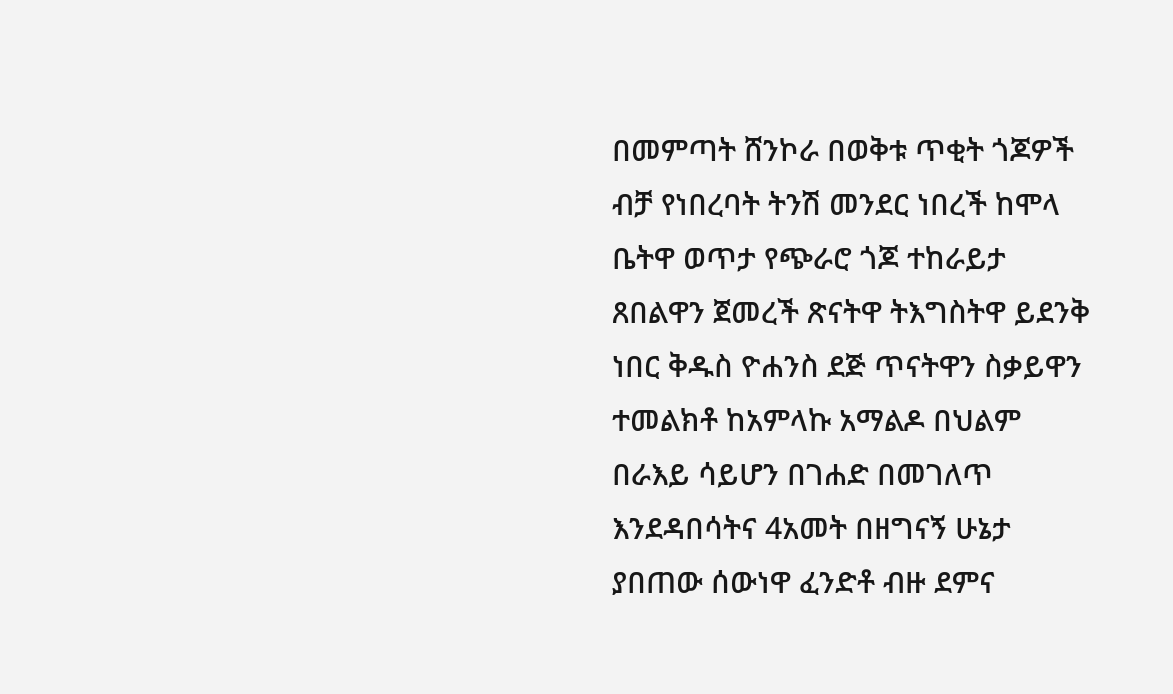በመምጣት ሸንኮራ በወቅቱ ጥቂት ጎጆዎች ብቻ የነበረባት ትንሽ መንደር ነበረች ከሞላ ቤትዋ ወጥታ የጭራሮ ጎጆ ተከራይታ ጸበልዋን ጀመረች ጽናትዋ ትእግስትዋ ይደንቅ ነበር ቅዱስ ዮሐንስ ደጅ ጥናትዋን ስቃይዋን ተመልክቶ ከአምላኩ አማልዶ በህልም በራእይ ሳይሆን በገሐድ በመገለጥ እንደዳበሳትና 4አመት በዘግናኝ ሁኔታ ያበጠው ሰውነዋ ፈንድቶ ብዙ ደምና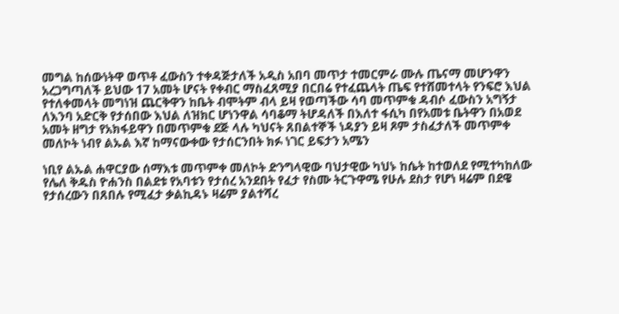መግል ከሰውነትዋ ወጥቶ ፈውስን ተቀዳጅታለች አዲስ አበባ መጥታ ተመርምራ ሙሉ ጤናማ መሆንዋን አረጋግጣለች ይህው 17 አመት ሆናት የቀብር ማስፈጸሚያ በርበሬ የተፈጨላት ጤፍ የተሸመተላት የንፍሮ እህል የተለቀመላት መግነዝ ጨርቅዋን ከቤት ብሞትም ብላ ይዛ የወጣችው ሳባ መጥምቁ ዳብሶ ፈውስን አግኝታ ለእንባ አድርቅ የታሰበው እህል ለዝክር ሆነንዋል ሳባቆማ ትሆዳለች በእለተ ፋሲካ በየአመቱ ቤትዋን በአወደ አመት ዘግታ የአክፋይዋን በመጥምቁ ደጅ ላሉ ካህናት ጸበልተኞች ነዳያን ይዛ ጾም ታስፈታለች መጥምቀ መለኮት ነብየ ልኡል እኛ ከማናውቀው የታሰርንበት ክፉ ነገር ይፍታን አሜን

ነቢየ ልኡል ሐዋርያው ሰማእቱ መጥምቀ መለኮት ድንግላዊው ባህታዊው ካህኑ ከሴት ከተወለደ የሚተካከለው የሌለ ቅዱስ ዮሐንስ በልደቱ የአባቱን የታሰረ አንደበት የፈታ የስሙ ትርጉዋሜ የሁሉ ደስታ የሆነ ዛሬም በደዌ የታሰረውን በጸበሉ የሚፈታ ቃልኪዳኑ ዛሬም ያልተሻረ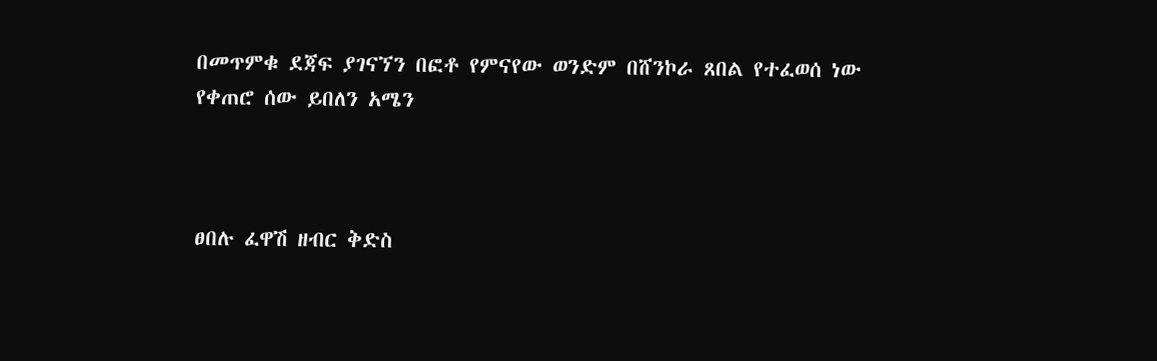በመጥምቁ ደጃፍ ያገናኘን በፎቶ የምናየው ወንድም በሸንኮራ ጸበል የተፈወሰ ነው
የቀጠሮ ሰው ይበለን አሜን



ፀበሉ ፈዋሽ ዘብር ቅድስ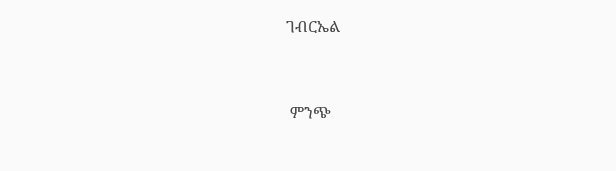ገብርኤል


 ምንጭ